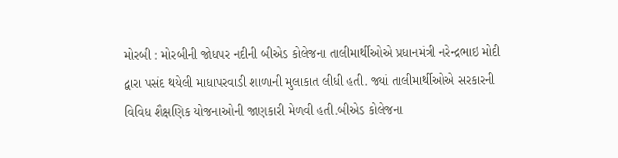મોરબી : મોરબીની જોધપર નદીની બીએડ કોલેજના તાલીમાર્થીઓએ પ્રધાનમંત્રી નરેન્દ્રભાઇ મોદી દ્વારા પસંદ થયેલી માધાપરવાડી શાળાની મુલાકાત લીધી હતી. જ્યાં તાલીમાર્થીઓએ સરકારની વિવિધ શૈક્ષણિક યોજનાઓની જાણકારી મેળવી હતી.બીએડ કોલેજના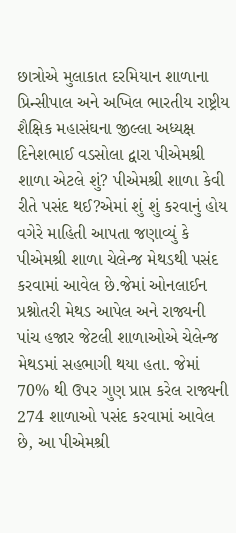છાત્રોએ મુલાકાત દરમિયાન શાળાના પ્રિન્સીપાલ અને અખિલ ભારતીય રાષ્ટ્રીય શૈક્ષિક મહાસંઘના જીલ્લા અધ્યક્ષ દિનેશભાઈ વડસોલા દ્વારા પીએમશ્રી શાળા એટલે શું? પીએમશ્રી શાળા કેવી રીતે પસંદ થઈ?એમાં શું શું કરવાનું હોય વગેરે માહિતી આપતા જણાવ્યું કે પીએમશ્રી શાળા ચેલેન્જ મેથડથી પસંદ કરવામાં આવેલ છે.જેમાં ઓનલાઈન પ્રશ્નોતરી મેથડ આપેલ અને રાજ્યની પાંચ હજાર જેટલી શાળાઓએ ચેલેન્જ મેથડમાં સહભાગી થયા હતા. જેમાં 70% થી ઉપર ગુણ પ્રાપ્ત કરેલ રાજ્યની 274 શાળાઓ પસંદ કરવામાં આવેલ છે, આ પીએમશ્રી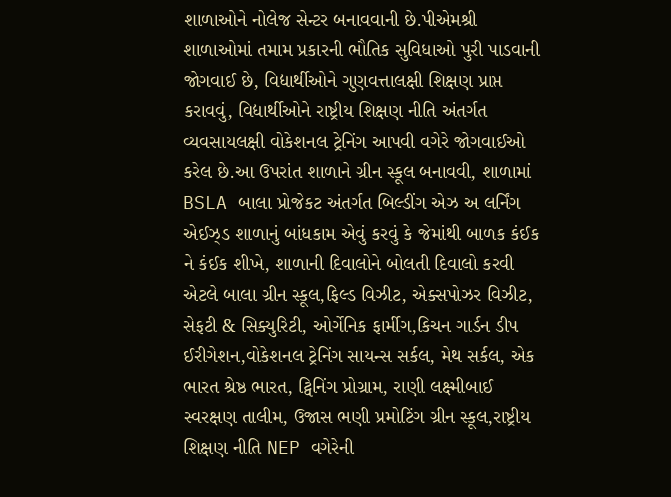શાળાઓને નોલેજ સેન્ટર બનાવવાની છે.પીએમશ્રી શાળાઓમાં તમામ પ્રકારની ભૌતિક સુવિધાઓ પુરી પાડવાની જોગવાઈ છે, વિદ્યાર્થીઓને ગુણવત્તાલક્ષી શિક્ષણ પ્રાપ્ત કરાવવું, વિદ્યાર્થીઓને રાષ્ટ્રીય શિક્ષણ નીતિ અંતર્ગત વ્યવસાયલક્ષી વોકેશનલ ટ્રેનિંગ આપવી વગેરે જોગવાઈઓ કરેલ છે.આ ઉપરાંત શાળાને ગ્રીન સ્કૂલ બનાવવી, શાળામાં BSLA બાલા પ્રોજેકટ અંતર્ગત બિલ્ડીંગ એઝ અ લર્નિંગ એઈઝ્ડ શાળાનું બાંધકામ એવું કરવું કે જેમાંથી બાળક કંઈક ને કંઈક શીખે, શાળાની દિવાલોને બોલતી દિવાલો કરવી એટલે બાલા ગ્રીન સ્કૂલ,ફિલ્ડ વિઝીટ, એક્સપોઝર વિઝીટ, સેફટી & સિક્યુરિટી, ઓર્ગેનિક ફાર્મીગ,કિચન ગાર્ડન ડીપ ઈરીગેશન,વોકેશનલ ટ્રેનિંગ સાયન્સ સર્કલ, મેથ સર્કલ, એક ભારત શ્રેષ્ઠ ભારત, ટ્વિનિંગ પ્રોગ્રામ, રાણી લક્ષ્મીબાઈ સ્વરક્ષણ તાલીમ, ઉજાસ ભણી પ્રમોટિંગ ગ્રીન સ્કૂલ,રાષ્ટ્રીય શિક્ષણ નીતિ NEP વગેરેની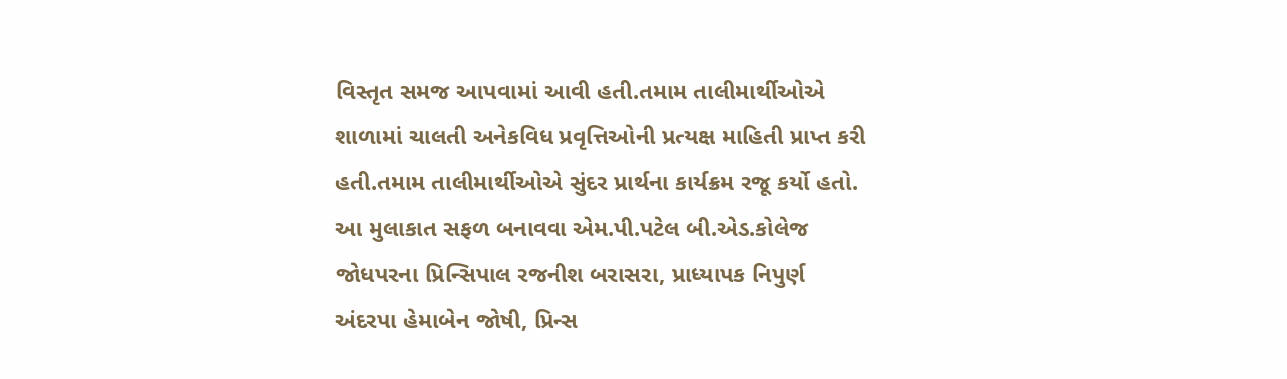વિસ્તૃત સમજ આપવામાં આવી હતી.તમામ તાલીમાર્થીઓએ શાળામાં ચાલતી અનેકવિધ પ્રવૃત્તિઓની પ્રત્યક્ષ માહિતી પ્રાપ્ત કરી હતી.તમામ તાલીમાર્થીઓએ સુંદર પ્રાર્થના કાર્યક્રમ રજૂ કર્યો હતો. આ મુલાકાત સફળ બનાવવા એમ.પી.પટેલ બી.એડ.કોલેજ જોધપરના પ્રિન્સિપાલ રજનીશ બરાસરા, પ્રાધ્યાપક નિપુર્ણ અંદરપા હેમાબેન જોષી, પ્રિન્સ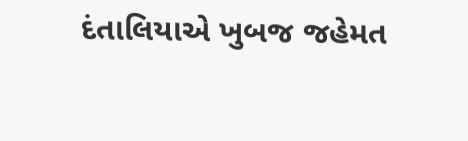દંતાલિયાએ ખુબજ જહેમત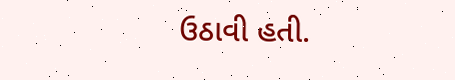ઉઠાવી હતી.